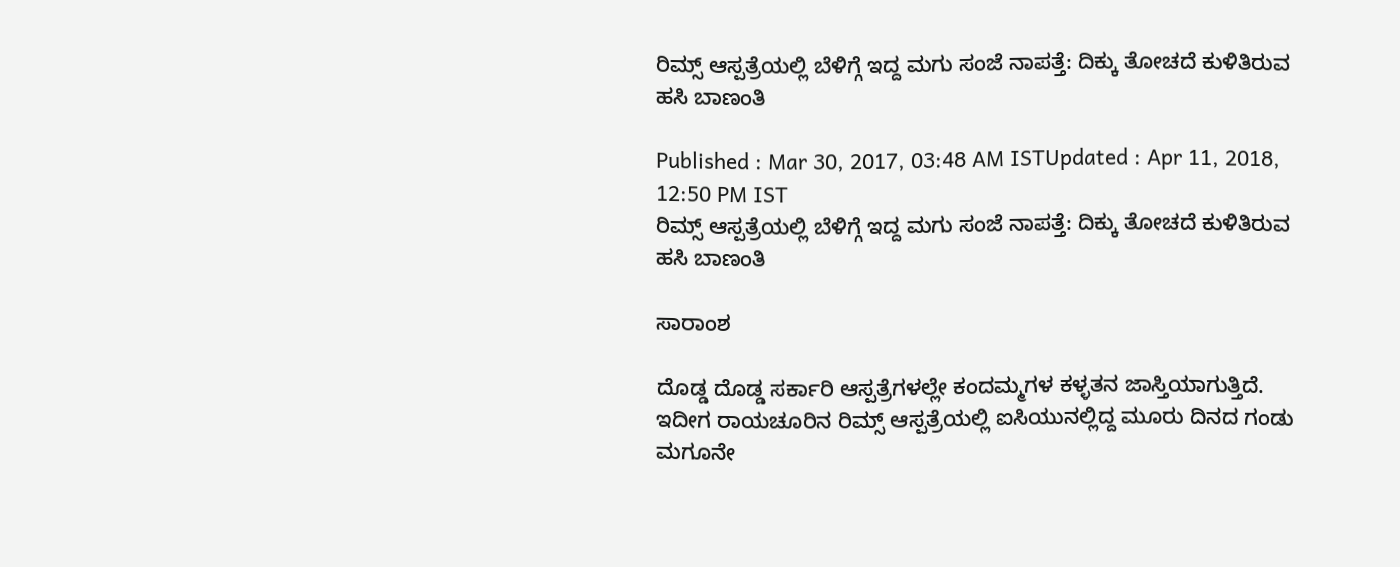ರಿಮ್ಸ್ ಆಸ್ಪತ್ರೆಯಲ್ಲಿ ಬೆಳಿಗ್ಗೆ ಇದ್ದ ಮಗು ಸಂಜೆ ನಾಪತ್ತೆ: ದಿಕ್ಕು ತೋಚದೆ ಕುಳಿತಿರುವ ಹಸಿ ಬಾಣಂತಿ

Published : Mar 30, 2017, 03:48 AM ISTUpdated : Apr 11, 2018, 12:50 PM IST
ರಿಮ್ಸ್ ಆಸ್ಪತ್ರೆಯಲ್ಲಿ ಬೆಳಿಗ್ಗೆ ಇದ್ದ ಮಗು ಸಂಜೆ ನಾಪತ್ತೆ: ದಿಕ್ಕು ತೋಚದೆ ಕುಳಿತಿರುವ ಹಸಿ ಬಾಣಂತಿ

ಸಾರಾಂಶ

ದೊಡ್ಡ ದೊಡ್ಡ ಸರ್ಕಾರಿ ಆಸ್ಪತ್ರೆಗಳಲ್ಲೇ ಕಂದಮ್ಮಗಳ ಕಳ್ಳತನ ಜಾಸ್ತಿಯಾಗುತ್ತಿದೆ. ಇದೀಗ ರಾಯಚೂರಿನ ರಿಮ್ಸ್ ಆಸ್ಪತ್ರೆಯಲ್ಲಿ ಐಸಿಯುನಲ್ಲಿದ್ದ ಮೂರು ದಿನದ ಗಂಡು ಮಗೂನೇ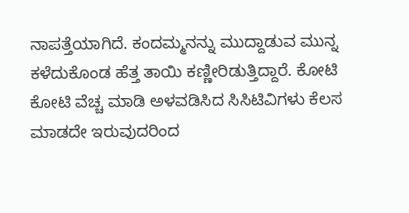ನಾಪತ್ತೆಯಾಗಿದೆ. ಕಂದಮ್ಮನನ್ನು ಮುದ್ದಾಡುವ ಮುನ್ನ ಕಳೆದುಕೊಂಡ ಹೆತ್ತ ತಾಯಿ ಕಣ್ಣೀರಿಡುತ್ತಿದ್ದಾರೆ. ಕೋಟಿ ಕೋಟಿ ವೆಚ್ಚ ಮಾಡಿ ಅಳವಡಿಸಿದ ಸಿಸಿಟಿವಿಗಳು ಕೆಲಸ ಮಾಡದೇ ಇರುವುದರಿಂದ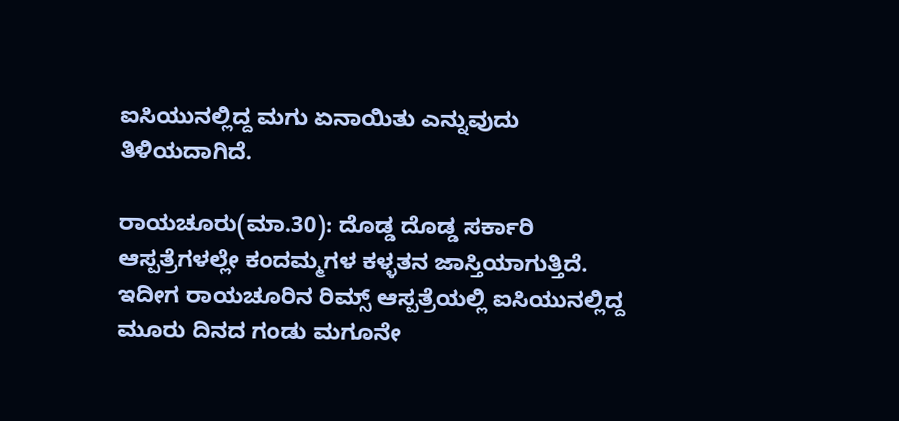ಐಸಿಯುನಲ್ಲಿದ್ದ ಮಗು ಏನಾಯಿತು ಎನ್ನುವುದು ತಿಳಿಯದಾಗಿದೆ.

ರಾಯಚೂರು(ಮಾ.30): ದೊಡ್ಡ ದೊಡ್ಡ ಸರ್ಕಾರಿ ಆಸ್ಪತ್ರೆಗಳಲ್ಲೇ ಕಂದಮ್ಮಗಳ ಕಳ್ಳತನ ಜಾಸ್ತಿಯಾಗುತ್ತಿದೆ. ಇದೀಗ ರಾಯಚೂರಿನ ರಿಮ್ಸ್ ಆಸ್ಪತ್ರೆಯಲ್ಲಿ ಐಸಿಯುನಲ್ಲಿದ್ದ ಮೂರು ದಿನದ ಗಂಡು ಮಗೂನೇ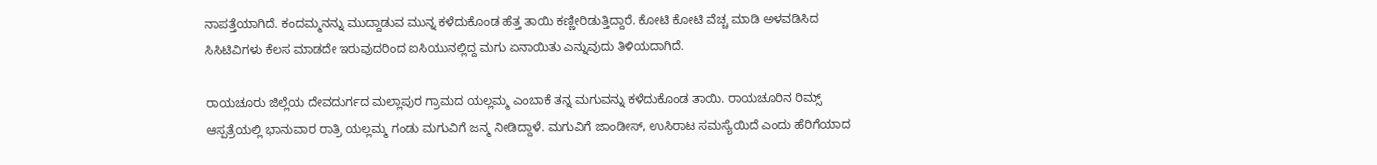ನಾಪತ್ತೆಯಾಗಿದೆ. ಕಂದಮ್ಮನನ್ನು ಮುದ್ದಾಡುವ ಮುನ್ನ ಕಳೆದುಕೊಂಡ ಹೆತ್ತ ತಾಯಿ ಕಣ್ಣೀರಿಡುತ್ತಿದ್ದಾರೆ. ಕೋಟಿ ಕೋಟಿ ವೆಚ್ಚ ಮಾಡಿ ಅಳವಡಿಸಿದ ಸಿಸಿಟಿವಿಗಳು ಕೆಲಸ ಮಾಡದೇ ಇರುವುದರಿಂದ ಐಸಿಯುನಲ್ಲಿದ್ದ ಮಗು ಏನಾಯಿತು ಎನ್ನುವುದು ತಿಳಿಯದಾಗಿದೆ.

ರಾಯಚೂರು ಜಿಲ್ಲೆಯ ದೇವದುರ್ಗದ ಮಲ್ಲಾಪುರ ಗ್ರಾಮದ ಯಲ್ಲಮ್ಮ ಎಂಬಾಕೆ ತನ್ನ ಮಗುವನ್ನು ಕಳೆದುಕೊಂಡ ತಾಯಿ. ರಾಯಚೂರಿನ ರಿಮ್ಸ್ ಆಸ್ಪತ್ರೆಯಲ್ಲಿ ಭಾನುವಾರ ರಾತ್ರಿ ಯಲ್ಲಮ್ಮ ಗಂಡು ಮಗುವಿಗೆ ಜನ್ಮ ನೀಡಿದ್ದಾಳೆ. ಮಗುವಿಗೆ ಜಾಂಡೀಸ್, ಉಸಿರಾಟ ಸಮಸ್ಯೆಯಿದೆ ಎಂದು ಹೆರಿಗೆಯಾದ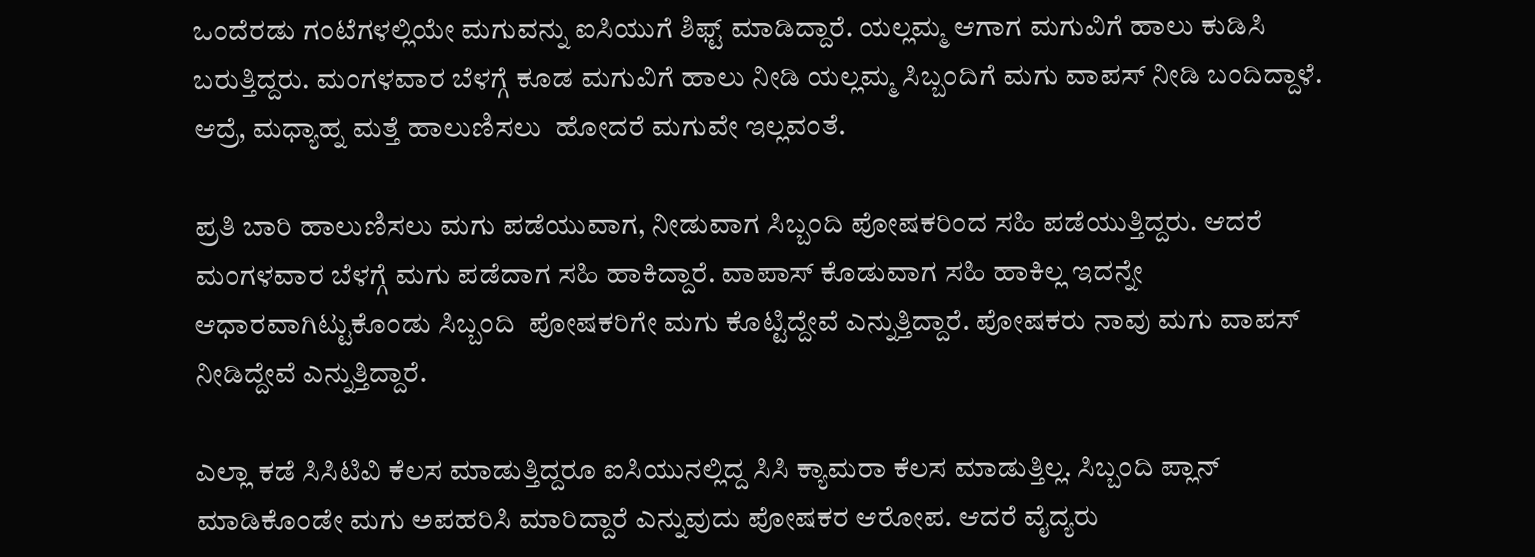ಒಂದೆರಡು ಗಂಟೆಗಳಲ್ಲಿಯೇ ಮಗುವನ್ನು ಐಸಿಯುಗೆ ಶಿಫ್ಟ್ ಮಾಡಿದ್ದಾರೆ. ಯಲ್ಲಮ್ಮ ಆಗಾಗ ಮಗುವಿಗೆ ಹಾಲು ಕುಡಿಸಿ ಬರುತ್ತಿದ್ದರು. ಮಂಗಳವಾರ ಬೆಳಗ್ಗೆ ಕೂಡ ಮಗುವಿಗೆ ಹಾಲು ನೀಡಿ ಯಲ್ಲಮ್ಮ ಸಿಬ್ಬಂದಿಗೆ ಮಗು ವಾಪಸ್ ನೀಡಿ ಬಂದಿದ್ದಾಳೆ. ಆದ್ರೆ, ಮಧ್ಯಾಹ್ನ ಮತ್ತೆ ಹಾಲುಣಿಸಲು  ಹೋದರೆ ಮಗುವೇ ಇಲ್ಲವಂತೆ.

ಪ್ರತಿ ಬಾರಿ ಹಾಲುಣಿಸಲು ಮಗು ಪಡೆಯುವಾಗ, ನೀಡುವಾಗ ಸಿಬ್ಬಂದಿ ಪೋಷಕರಿಂದ ಸಹಿ ಪಡೆಯುತ್ತಿದ್ದರು. ಆದರೆ ಮಂಗಳವಾರ ಬೆಳಗ್ಗೆ ಮಗು ಪಡೆದಾಗ ಸಹಿ ಹಾಕಿದ್ದಾರೆ. ವಾಪಾಸ್ ಕೊಡುವಾಗ ಸಹಿ ಹಾಕಿಲ್ಲ ಇದನ್ನೇ ಆಧಾರವಾಗಿಟ್ಟುಕೊಂಡು ಸಿಬ್ಬಂದಿ  ಪೋಷಕರಿಗೇ ಮಗು ಕೊಟ್ಟಿದ್ದೇವೆ ಎನ್ನುತ್ತಿದ್ದಾರೆ. ಪೋಷಕರು ನಾವು ಮಗು ವಾಪಸ್ ನೀಡಿದ್ದೇವೆ ಎನ್ನುತ್ತಿದ್ದಾರೆ.

ಎಲ್ಲಾ ಕಡೆ ಸಿಸಿಟಿವಿ ಕೆಲಸ ಮಾಡುತ್ತಿದ್ದರೂ ಐಸಿಯುನಲ್ಲಿದ್ದ ಸಿಸಿ ಕ್ಯಾಮರಾ ಕೆಲಸ ಮಾಡುತ್ತಿಲ್ಲ. ಸಿಬ್ಬಂದಿ ಪ್ಲಾನ್ ಮಾಡಿಕೊಂಡೇ ಮಗು ಅಪಹರಿಸಿ ಮಾರಿದ್ದಾರೆ ಎನ್ನುವುದು ಪೋಷಕರ ಆರೋಪ. ಆದರೆ ವೈದ್ಯರು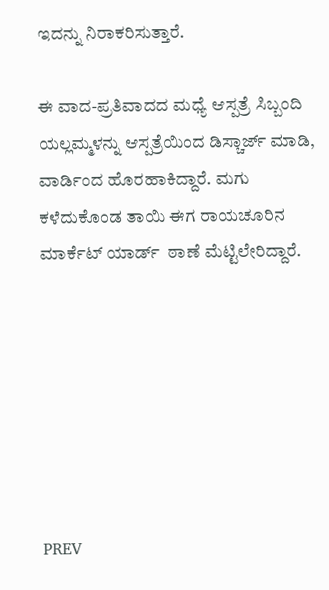ಇದನ್ನು ನಿರಾಕರಿಸುತ್ತಾರೆ.

ಈ ವಾದ-ಪ್ರತಿವಾದದ ಮಧ್ಯೆ ಆಸ್ಪತ್ರೆ ಸಿಬ್ಬಂದಿ ಯಲ್ಲಮ್ಮಳನ್ನು ಆಸ್ಪತ್ರೆಯಿಂದ ಡಿಸ್ಚಾರ್ಜ್ ಮಾಡಿ, ವಾರ್ಡಿಂದ ಹೊರಹಾಕಿದ್ದಾರೆ. ಮಗು ಕಳೆದುಕೊಂಡ ತಾಯಿ ಈಗ ರಾಯಚೂರಿನ ಮಾರ್ಕೆಟ್ ಯಾರ್ಡ್  ಠಾಣೆ ಮೆಟ್ಟಿಲೇರಿದ್ದಾರೆ.







PREV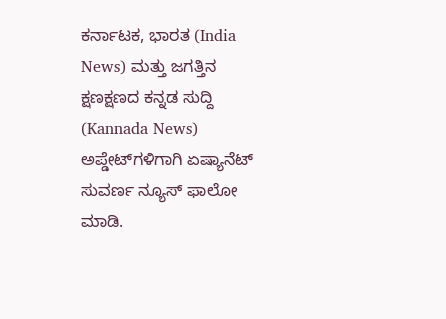ಕರ್ನಾಟಕ, ಭಾರತ (India News) ಮತ್ತು ಜಗತ್ತಿನ ಕ್ಷಣಕ್ಷಣದ ಕನ್ನಡ ಸುದ್ದಿ (Kannada News) ಅಪ್ಡೇಟ್‌ಗಳಿಗಾಗಿ ಏಷ್ಯಾನೆಟ್ ಸುವರ್ಣ ನ್ಯೂಸ್‌ ಫಾಲೋ ಮಾಡಿ.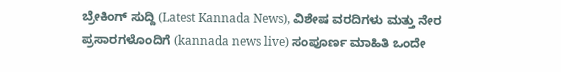ಬ್ರೇಕಿಂಗ್ ಸುದ್ದಿ (Latest Kannada News), ವಿಶೇಷ ವರದಿಗಳು ಮತ್ತು ನೇರ ಪ್ರಸಾರಗಳೊಂದಿಗೆ (kannada news live) ಸಂಪೂರ್ಣ ಮಾಹಿತಿ ಒಂದೇ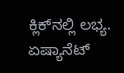ಕ್ಲಿಕ್‌ನಲ್ಲಿ ಲಭ್ಯ. ಏಷ್ಯಾನೆಟ್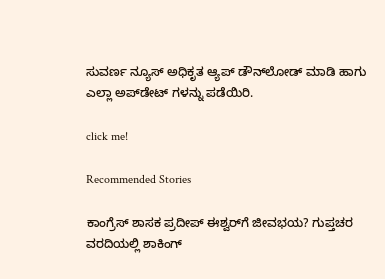ಸುವರ್ಣ ನ್ಯೂಸ್ ಅಧಿಕೃತ ಆ್ಯಪ್ ಡೌನ್‌ಲೋಡ್ ಮಾಡಿ ಹಾಗು ಎಲ್ಲಾ ಅಪ್‌ಡೇಟ್ ಗಳನ್ನು ಪಡೆಯಿರಿ.

click me!

Recommended Stories

ಕಾಂಗ್ರೆಸ್ ಶಾಸಕ ಪ್ರದೀಪ್ ಈಶ್ವರ್‌ಗೆ ಜೀವಭಯ? ಗುಪ್ತಚರ ವರದಿಯಲ್ಲಿ ಶಾಕಿಂಗ್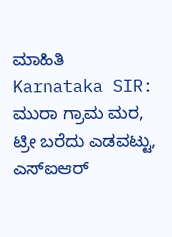ಮಾಹಿತಿ
Karnataka SIR: ಮುರಾ ಗ್ರಾಮ ಮರ, ಟ್ರೀ ಬರೆದು ಎಡವಟ್ಟು, ಎಸ್‌ಐಆರ್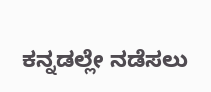ಕನ್ನಡಲ್ಲೇ ನಡೆಸಲು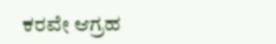ಕರವೇ ಆಗ್ರಹ